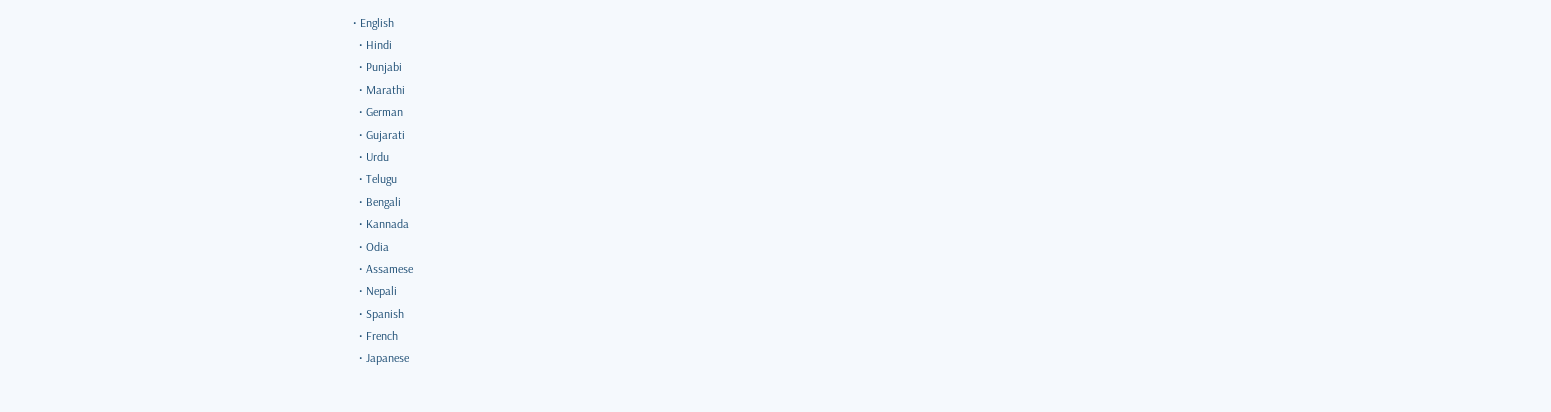• English
  • Hindi
  • Punjabi
  • Marathi
  • German
  • Gujarati
  • Urdu
  • Telugu
  • Bengali
  • Kannada
  • Odia
  • Assamese
  • Nepali
  • Spanish
  • French
  • Japanese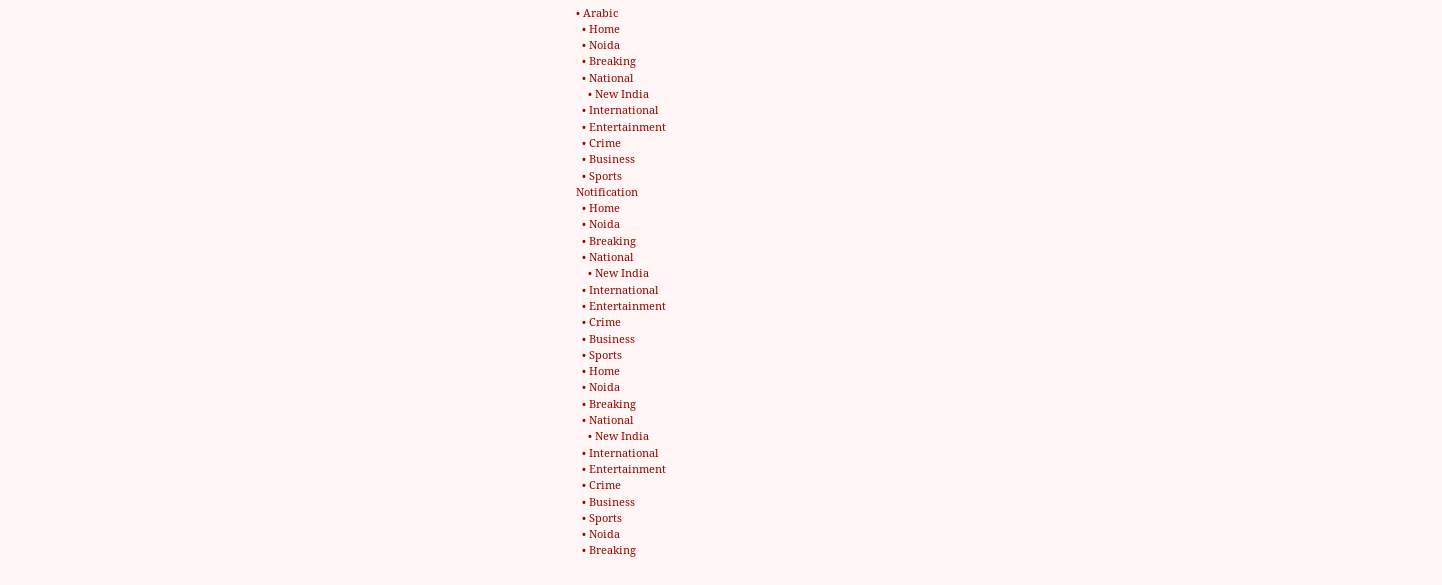• Arabic
  • Home
  • Noida
  • Breaking
  • National
    • New India
  • International
  • Entertainment
  • Crime
  • Business
  • Sports
Notification
  • Home
  • Noida
  • Breaking
  • National
    • New India
  • International
  • Entertainment
  • Crime
  • Business
  • Sports
  • Home
  • Noida
  • Breaking
  • National
    • New India
  • International
  • Entertainment
  • Crime
  • Business
  • Sports
  • Noida
  • Breaking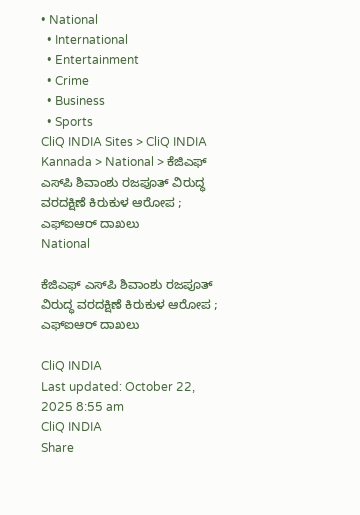• National
  • International
  • Entertainment
  • Crime
  • Business
  • Sports
CliQ INDIA Sites > CliQ INDIA Kannada > National > ಕೆಜಿಎಫ್ ಎಸ್‌ಪಿ ಶಿವಾಂಶು ರಜಪೂತ್ ವಿರುದ್ಧ ವರದಕ್ಷಿಣೆ ಕಿರುಕುಳ ಆರೋಪ ; ಎಫ್‌ಐಆರ್ ದಾಖಲು
National

ಕೆಜಿಎಫ್ ಎಸ್‌ಪಿ ಶಿವಾಂಶು ರಜಪೂತ್ ವಿರುದ್ಧ ವರದಕ್ಷಿಣೆ ಕಿರುಕುಳ ಆರೋಪ ; ಎಫ್‌ಐಆರ್ ದಾಖಲು

CliQ INDIA
Last updated: October 22, 2025 8:55 am
CliQ INDIA
Share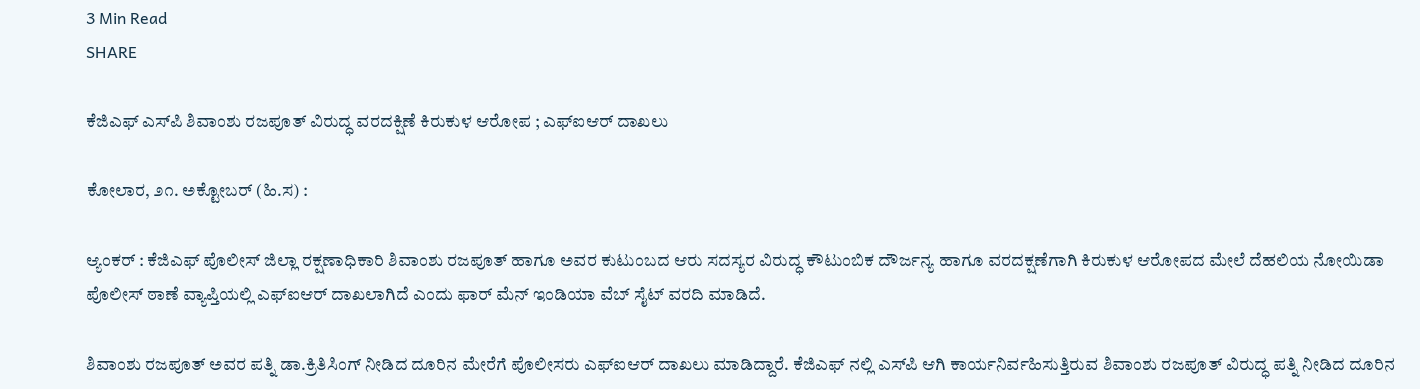3 Min Read
SHARE

ಕೆಜಿಎಫ್ ಎಸ್‌ಪಿ ಶಿವಾಂಶು ರಜಪೂತ್ ವಿರುದ್ಧ ವರದಕ್ಷಿಣೆ ಕಿರುಕುಳ ಆರೋಪ ; ಎಫ್‌ಐಆರ್ ದಾಖಲು

ಕೋಲಾರ, ೨೧. ಅಕ್ಟೋಬರ್ (ಹಿ.ಸ) :

ಆ್ಯಂಕರ್ : ಕೆಜಿಎಫ್ ಪೊಲೀಸ್ ಜಿಲ್ಲಾ ರಕ್ಷಣಾಧಿಕಾರಿ ಶಿವಾಂಶು ರಜಪೂತ್ ಹಾಗೂ ಅವರ ಕುಟುಂಬದ ಆರು ಸದಸ್ಯರ ವಿರುದ್ಧ ಕೌಟುಂಬಿಕ ದೌರ್ಜನ್ಯ ಹಾಗೂ ವರದಕ್ಷಣೆಗಾಗಿ ಕಿರುಕುಳ ಆರೋಪದ ಮೇಲೆ ದೆಹಲಿಯ ನೋಯಿಡಾ ಪೊಲೀಸ್ ಠಾಣೆ ವ್ಯಾಪ್ತಿಯಲ್ಲಿ ಎಫ್‌ಐಆರ್ ದಾಖಲಾಗಿದೆ ಎಂದು ಫಾರ್ ಮೆನ್ ಇಂಡಿಯಾ ವೆಬ್ ಸೈಟ್ ವರದಿ ಮಾಡಿದೆ.

ಶಿವಾಂಶು ರಜಪೂತ್ ಅವರ ಪತ್ನಿ ಡಾ.ಕ್ರಿತಿಸಿಂಗ್ ನೀಡಿದ ದೂರಿನ ಮೇರೆಗೆ ಪೊಲೀಸರು ಎಫ್‌ಐಆರ್ ದಾಖಲು ಮಾಡಿದ್ದಾರೆ. ಕೆಜಿಎಫ್ ನಲ್ಲಿ ಎಸ್‌ಪಿ ಆಗಿ ಕಾರ್ಯನಿರ್ವಹಿಸುತ್ತಿರುವ ಶಿವಾಂಶು ರಜಪೂತ್ ವಿರುದ್ಧ ಪತ್ನಿ ನೀಡಿದ ದೂರಿನ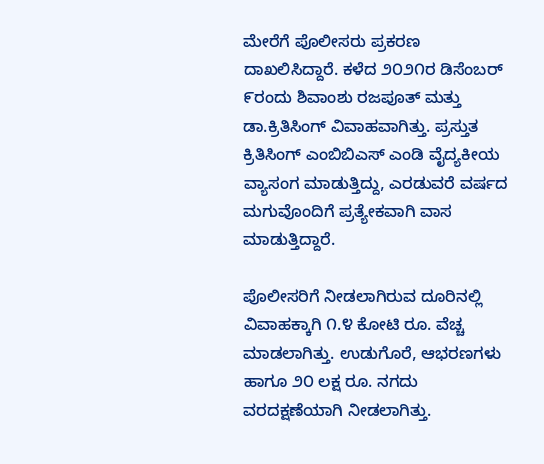ಮೇರೆಗೆ ಪೊಲೀಸರು ಪ್ರಕರಣ ದಾಖಲಿಸಿದ್ದಾರೆ. ಕಳೆದ ೨೦೨೧ರ ಡಿಸೆಂಬರ್ ೯ರಂದು ಶಿವಾಂಶು ರಜಪೂತ್ ಮತ್ತು ಡಾ.ಕ್ರಿತಿಸಿಂಗ್ ವಿವಾಹವಾಗಿತ್ತು. ಪ್ರಸ್ತುತ ಕ್ರಿತಿಸಿಂಗ್ ಎಂಬಿಬಿಎಸ್ ಎಂಡಿ ವೈದ್ಯಕೀಯ ವ್ಯಾಸಂಗ ಮಾಡುತ್ತಿದ್ದು, ಎರಡುವರೆ ವರ್ಷದ ಮಗುವೊಂದಿಗೆ ಪ್ರತ್ಯೇಕವಾಗಿ ವಾಸ ಮಾಡುತ್ತಿದ್ದಾರೆ.

ಪೊಲೀಸರಿಗೆ ನೀಡಲಾಗಿರುವ ದೂರಿನಲ್ಲಿ ವಿವಾಹಕ್ಕಾಗಿ ೧.೪ ಕೋಟಿ ರೂ. ವೆಚ್ಚ ಮಾಡಲಾಗಿತ್ತು. ಉಡುಗೊರೆ, ಆಭರಣಗಳು ಹಾಗೂ ೨೦ ಲಕ್ಷ ರೂ. ನಗದು ವರದಕ್ಷಣೆಯಾಗಿ ನೀಡಲಾಗಿತ್ತು.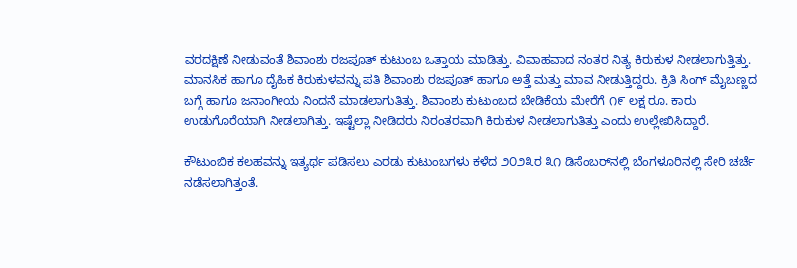ವರದಕ್ಷಿಣೆ ನೀಡುವಂತೆ ಶಿವಾಂಶು ರಜಪೂತ್ ಕುಟುಂಬ ಒತ್ತಾಯ ಮಾಡಿತ್ತು. ವಿವಾಹವಾದ ನಂತರ ನಿತ್ಯ ಕಿರುಕುಳ ನೀಡಲಾಗುತ್ತಿತ್ತು. ಮಾನಸಿಕ ಹಾಗೂ ದೈಹಿಕ ಕಿರುಕುಳವನ್ನು ಪತಿ ಶಿವಾಂಶು ರಜಪೂತ್ ಹಾಗೂ ಅತ್ತೆ ಮತ್ತು ಮಾವ ನೀಡುತ್ತಿದ್ದರು. ಕ್ರಿತಿ ಸಿಂಗ್ ಮೈಬಣ್ಣದ ಬಗ್ಗೆ ಹಾಗೂ ಜನಾಂಗೀಯ ನಿಂದನೆ ಮಾಡಲಾಗುತಿತ್ತು. ಶಿವಾಂಶು ಕುಟುಂಬದ ಬೇಡಿಕೆಯ ಮೇರೆಗೆ ೧೯ ಲಕ್ಷ ರೂ. ಕಾರು ಉಡುಗೊರೆಯಾಗಿ ನೀಡಲಾಗಿತ್ತು. ಇಷ್ಟೆಲ್ಲಾ ನೀಡಿದರು ನಿರಂತರವಾಗಿ ಕಿರುಕುಳ ನೀಡಲಾಗುತಿತ್ತು ಎಂದು ಉಲ್ಲೇಖಿಸಿದ್ದಾರೆ.

ಕೌಟುಂಬಿಕ ಕಲಹವನ್ನು ಇತ್ಯರ್ಥ ಪಡಿಸಲು ಎರಡು ಕುಟುಂಬಗಳು ಕಳೆದ ೨೦೨೩ರ ೩೧ ಡಿಸೆಂಬರ್‌ನಲ್ಲಿ ಬೆಂಗಳೂರಿನಲ್ಲಿ ಸೇರಿ ಚರ್ಚೆ ನಡೆಸಲಾಗಿತ್ತಂತೆ.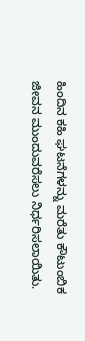ಹಿಂದಿನ ಕಹಿ ಘಟನೆಗಳನ್ನು ಮರೆತು ಕೌಟುಂಬಿಕ ಜೀವನ ಮುಂದುವರೆಸಲು ನಿರ್ಧರಿಸಲಾಯಿತು.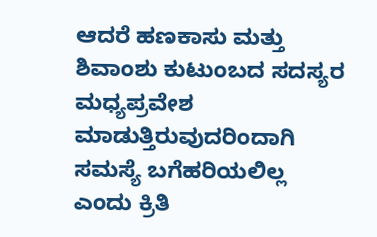ಆದರೆ ಹಣಕಾಸು ಮತ್ತು ಶಿವಾಂಶು ಕುಟುಂಬದ ಸದಸ್ಯರ ಮಧ್ಯಪ್ರವೇಶ ಮಾಡುತ್ತಿರುವುದರಿಂದಾಗಿ ಸಮಸ್ಯೆ ಬಗೆಹರಿಯಲಿಲ್ಲ ಎಂದು ಕ್ರಿತಿ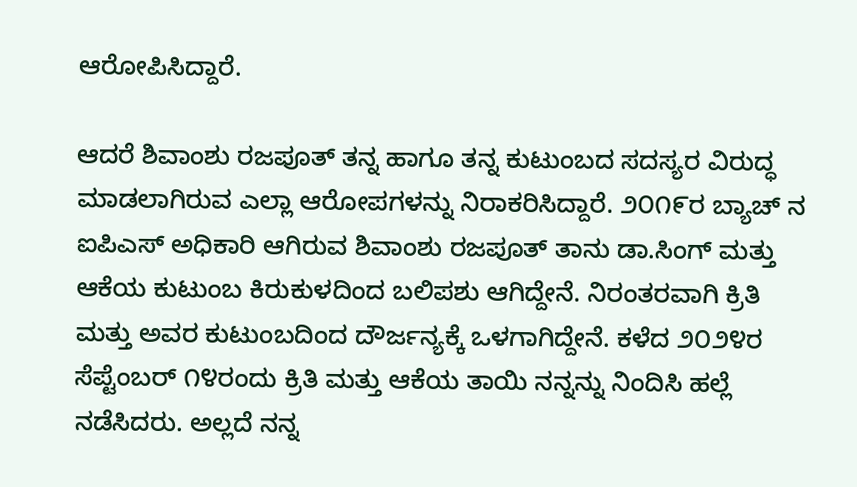ಆರೋಪಿಸಿದ್ದಾರೆ.

ಆದರೆ ಶಿವಾಂಶು ರಜಪೂತ್ ತನ್ನ ಹಾಗೂ ತನ್ನ ಕುಟುಂಬದ ಸದಸ್ಯರ ವಿರುದ್ಧ ಮಾಡಲಾಗಿರುವ ಎಲ್ಲಾ ಆರೋಪಗಳನ್ನು ನಿರಾಕರಿಸಿದ್ದಾರೆ. ೨೦೧೯ರ ಬ್ಯಾಚ್ ನ ಐಪಿಎಸ್ ಅಧಿಕಾರಿ ಆಗಿರುವ ಶಿವಾಂಶು ರಜಪೂತ್ ತಾನು ಡಾ.ಸಿಂಗ್ ಮತ್ತು ಆಕೆಯ ಕುಟುಂಬ ಕಿರುಕುಳದಿಂದ ಬಲಿಪಶು ಆಗಿದ್ದೇನೆ. ನಿರಂತರವಾಗಿ ಕ್ರಿತಿ ಮತ್ತು ಅವರ ಕುಟುಂಬದಿಂದ ದೌರ್ಜನ್ಯಕ್ಕೆ ಒಳಗಾಗಿದ್ದೇನೆ. ಕಳೆದ ೨೦೨೪ರ ಸೆಪ್ಟೆಂಬರ್ ೧೪ರಂದು ಕ್ರಿತಿ ಮತ್ತು ಆಕೆಯ ತಾಯಿ ನನ್ನನ್ನು ನಿಂದಿಸಿ ಹಲ್ಲೆ ನಡೆಸಿದರು. ಅಲ್ಲದೆ ನನ್ನ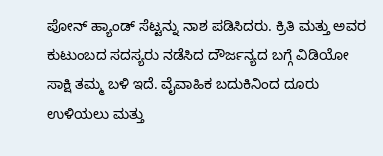ಪೋನ್ ಹ್ಯಾಂಡ್ ಸೆಟ್ಟನ್ನು ನಾಶ ಪಡಿಸಿದರು. ಕ್ರಿತಿ ಮತ್ತು ಅವರ ಕುಟುಂಬದ ಸದಸ್ಯರು ನಡೆಸಿದ ದೌರ್ಜನ್ಯದ ಬಗ್ಗೆ ವಿಡಿಯೋ ಸಾಕ್ಷಿ ತಮ್ಮ ಬಳಿ ಇದೆ. ವೈವಾಹಿಕ ಬದುಕಿನಿಂದ ದೂರು ಉಳಿಯಲು ಮತ್ತು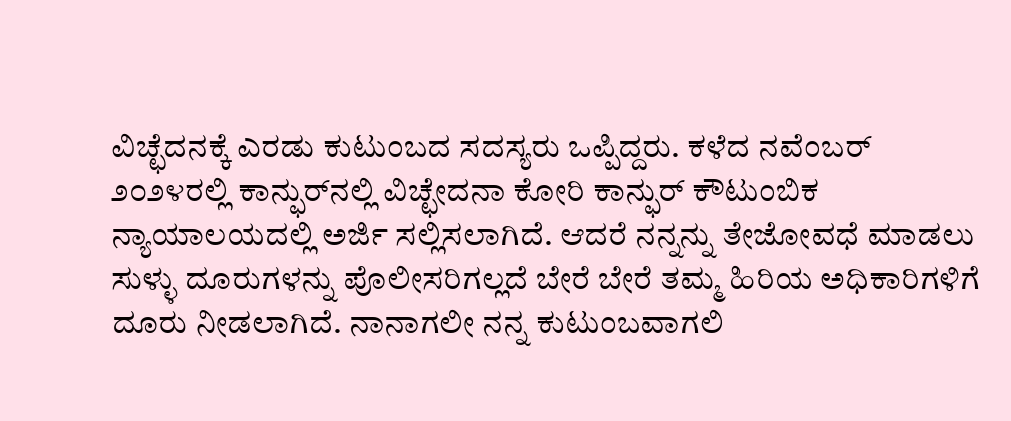ವಿಚ್ಛೆದನಕ್ಕೆ ಎರಡು ಕುಟುಂಬದ ಸದಸ್ಯರು ಒಪ್ಪಿದ್ದರು. ಕಳೆದ ನವೆಂಬರ್ ೨೦೨೪ರಲ್ಲಿ ಕಾನ್ಫುರ್‌ನಲ್ಲಿ ವಿಚ್ಛೇದನಾ ಕೋರಿ ಕಾನ್ಫುರ್ ಕೌಟುಂಬಿಕ ನ್ಯಾಯಾಲಯದಲ್ಲಿ ಅರ್ಜಿ ಸಲ್ಲಿಸಲಾಗಿದೆ. ಆದರೆ ನನ್ನನ್ನು ತೇಜೋವಧೆ ಮಾಡಲು ಸುಳ್ಳು ದೂರುಗಳನ್ನು ಪೊಲೀಸರಿಗಲ್ಲದೆ ಬೇರೆ ಬೇರೆ ತಮ್ಮ ಹಿರಿಯ ಅಧಿಕಾರಿಗಳಿಗೆ ದೂರು ನೀಡಲಾಗಿದೆ. ನಾನಾಗಲೀ ನನ್ನ ಕುಟುಂಬವಾಗಲಿ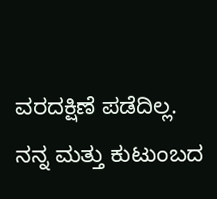ವರದಕ್ಷಿಣೆ ಪಡೆದಿಲ್ಲ. ನನ್ನ ಮತ್ತು ಕುಟುಂಬದ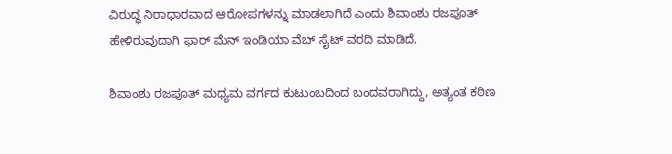ವಿರುದ್ಧ ನಿರಾಧಾರವಾದ ಆರೋಪಗಳನ್ನು ಮಾಡಲಾಗಿದೆ ಎಂದು ಶಿವಾಂಶು ರಜಪೂತ್ ಹೇಳಿರುವುದಾಗಿ ಫಾರ್ ಮೆನ್ ಇಂಡಿಯಾ ವೆಬ್ ಸೈಟ್ ವರದಿ ಮಾಡಿದೆ.

ಶಿವಾಂಶು ರಜಪೂತ್ ಮಧ್ಯಮ ವರ್ಗದ ಕುಟುಂಬದಿಂದ ಬಂದವರಾಗಿದ್ದು, ಅತ್ಯಂತ ಕಠಿಣ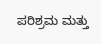ಪರಿಶ್ರಮ ಮತ್ತು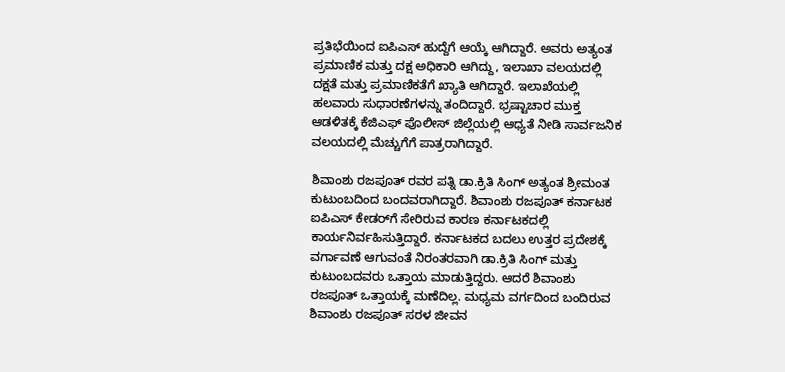ಪ್ರತಿಭೆಯಿಂದ ಐಪಿಎಸ್ ಹುದ್ದೆಗೆ ಆಯ್ಕೆ ಆಗಿದ್ದಾರೆ. ಅವರು ಅತ್ಯಂತ ಪ್ರಮಾಣಿಕ ಮತ್ತು ದಕ್ಷ ಅಧಿಕಾರಿ ಆಗಿದ್ದು, ಇಲಾಖಾ ವಲಯದಲ್ಲಿ ದಕ್ಷತೆ ಮತ್ತು ಪ್ರಮಾಣಿಕತೆಗೆ ಖ್ಯಾತಿ ಆಗಿದ್ದಾರೆ. ಇಲಾಖೆಯಲ್ಲಿ ಹಲವಾರು ಸುಧಾರಣೆಗಳನ್ನು ತಂದಿದ್ದಾರೆ. ಭ್ರಷ್ಟಾಚಾರ ಮುಕ್ತ ಆಡಳಿತಕ್ಕೆ ಕೆಜಿಎಫ್ ಪೊಲೀಸ್ ಜಿಲ್ಲೆಯಲ್ಲಿ ಆಧ್ಯತೆ ನೀಡಿ ಸಾರ್ವಜನಿಕ ವಲಯದಲ್ಲಿ ಮೆಚ್ಚುಗೆಗೆ ಪಾತ್ರರಾಗಿದ್ದಾರೆ.

ಶಿವಾಂಶು ರಜಪೂತ್ ರವರ ಪತ್ನಿ ಡಾ.ಕ್ರಿತಿ ಸಿಂಗ್ ಅತ್ಯಂತ ಶ್ರೀಮಂತ ಕುಟುಂಬದಿಂದ ಬಂದವರಾಗಿದ್ದಾರೆ. ಶಿವಾಂಶು ರಜಪೂತ್ ಕರ್ನಾಟಕ ಐಪಿಎಸ್ ಕೇಡರ್‌ಗೆ ಸೇರಿರುವ ಕಾರಣ ಕರ್ನಾಟಕದಲ್ಲಿ ಕಾರ್ಯನಿರ್ವಹಿಸುತ್ತಿದ್ದಾರೆ. ಕರ್ನಾಟಕದ ಬದಲು ಉತ್ತರ ಪ್ರದೇಶಕ್ಕೆ ವರ್ಗಾವಣೆ ಆಗುವಂತೆ ನಿರಂತರವಾಗಿ ಡಾ.ಕ್ರಿತಿ ಸಿಂಗ್ ಮತ್ತು ಕುಟುಂಬದವರು ಒತ್ತಾಯ ಮಾಡುತ್ತಿದ್ದರು. ಆದರೆ ಶಿವಾಂಶು ರಜಪೂತ್ ಒತ್ತಾಯಕ್ಕೆ ಮಣೆದಿಲ್ಲ. ಮಧ್ಯಮ ವರ್ಗದಿಂದ ಬಂದಿರುವ ಶಿವಾಂಶು ರಜಪೂತ್ ಸರಳ ಜೀವನ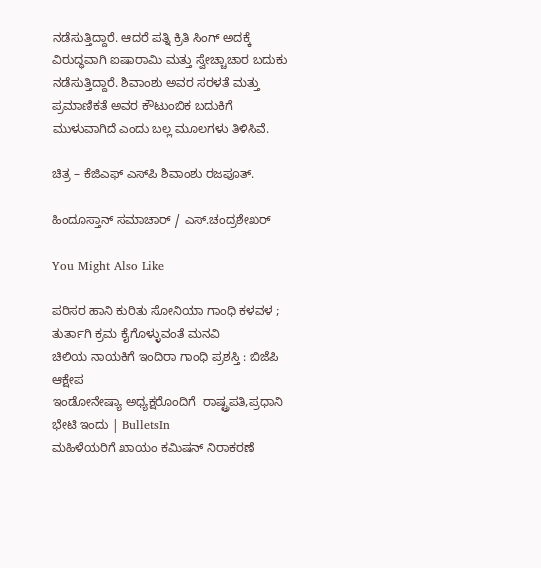ನಡೆಸುತ್ತಿದ್ದಾರೆ. ಆದರೆ ಪತ್ನಿ ಕ್ರಿತಿ ಸಿಂಗ್ ಅದಕ್ಕೆ ವಿರುದ್ಧವಾಗಿ ಐಷಾರಾಮಿ ಮತ್ತು ಸ್ವೇಚ್ಚಾಚಾರ ಬದುಕು ನಡೆಸುತ್ತಿದ್ದಾರೆ. ಶಿವಾಂಶು ಅವರ ಸರಳತೆ ಮತ್ತು ಪ್ರಮಾಣಿಕತೆ ಅವರ ಕೌಟುಂಬಿಕ ಬದುಕಿಗೆ ಮುಳುವಾಗಿದೆ ಎಂದು ಬಲ್ಲ ಮೂಲಗಳು ತಿಳಿಸಿವೆ.

ಚಿತ್ರ – ಕೆಜಿಎಫ್ ಎಸ್‌ಪಿ ಶಿವಾಂಶು ರಜಪೂತ್.

ಹಿಂದೂಸ್ತಾನ್ ಸಮಾಚಾರ್ / ಎಸ್.ಚಂದ್ರಶೇಖರ್

You Might Also Like

ಪರಿಸರ ಹಾನಿ ಕುರಿತು ಸೋನಿಯಾ ಗಾಂಧಿ ಕಳವಳ ; ತುರ್ತಾಗಿ ಕ್ರಮ ಕೈಗೊಳ್ಳುವಂತೆ ಮನವಿ
ಚಿಲಿಯ ನಾಯಕಿಗೆ ಇಂದಿರಾ ಗಾಂಧಿ ಪ್ರಶಸ್ತಿ : ಬಿಜೆಪಿ ಆಕ್ಷೇಪ
ಇಂಡೋನೇಷ್ಯಾ ಅಧ್ಯಕ್ಷರೊಂದಿಗೆ  ರಾಷ್ಟ್ರಪತಿ,ಪ್ರಧಾನಿ  ಭೇಟಿ ಇಂದು | BulletsIn
ಮಹಿಳೆಯರಿಗೆ ಖಾಯಂ ಕಮಿಷನ್ ನಿರಾಕರಣೆ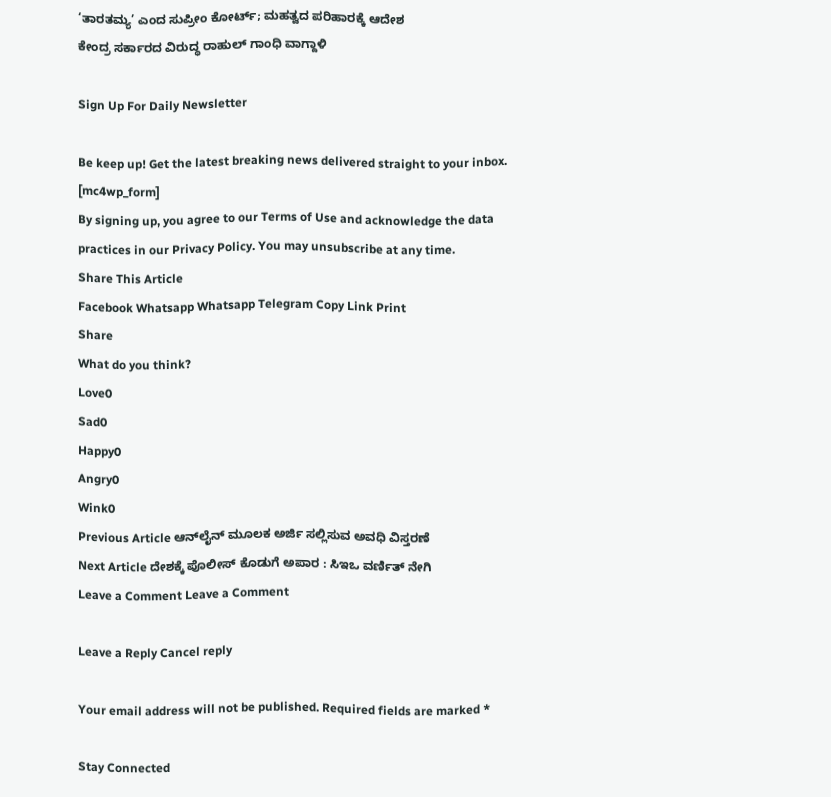‘ತಾರತಮ್ಯ’ ಎಂದ ಸುಪ್ರೀಂ ಕೋರ್ಟ್; ಮಹತ್ವದ ಪರಿಹಾರಕ್ಕೆ ಆದೇಶ
ಕೇಂದ್ರ ಸರ್ಕಾರದ ವಿರುದ್ಧ ರಾಹುಲ್ ಗಾಂಧಿ ವಾಗ್ದಾಳಿ

Sign Up For Daily Newsletter

Be keep up! Get the latest breaking news delivered straight to your inbox.
[mc4wp_form]
By signing up, you agree to our Terms of Use and acknowledge the data practices in our Privacy Policy. You may unsubscribe at any time.
Share This Article
Facebook Whatsapp Whatsapp Telegram Copy Link Print
Share
What do you think?
Love0
Sad0
Happy0
Angry0
Wink0
Previous Article ಆನ್‌ಲೈನ್ ಮೂಲಕ ಅರ್ಜಿ ಸಲ್ಲಿಸುವ ಅವಧಿ ವಿಸ್ತರಣೆ
Next Article ದೇಶಕ್ಕೆ ಪೊಲೀಸ್ ಕೊಡುಗೆ ಅಪಾರ : ಸಿಇಒ ವರ್ಣಿತ್ ನೇಗಿ
Leave a Comment Leave a Comment

Leave a Reply Cancel reply

Your email address will not be published. Required fields are marked *

Stay Connected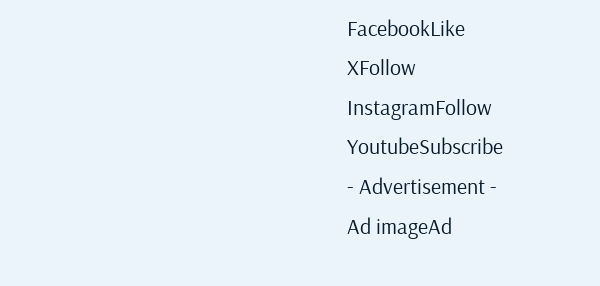FacebookLike
XFollow
InstagramFollow
YoutubeSubscribe
- Advertisement -
Ad imageAd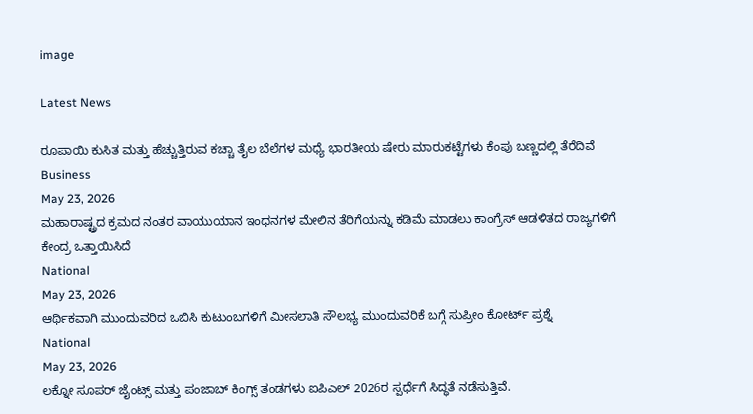image

Latest News

ರೂಪಾಯಿ ಕುಸಿತ ಮತ್ತು ಹೆಚ್ಚುತ್ತಿರುವ ಕಚ್ಚಾ ತೈಲ ಬೆಲೆಗಳ ಮಧ್ಯೆ ಭಾರತೀಯ ಷೇರು ಮಾರುಕಟ್ಟೆಗಳು ಕೆಂಪು ಬಣ್ಣದಲ್ಲಿ ತೆರೆದಿವೆ
Business
May 23, 2026
ಮಹಾರಾಷ್ಟ್ರದ ಕ್ರಮದ ನಂತರ ವಾಯುಯಾನ ಇಂಧನಗಳ ಮೇಲಿನ ತೆರಿಗೆಯನ್ನು ಕಡಿಮೆ ಮಾಡಲು ಕಾಂಗ್ರೆಸ್ ಆಡಳಿತದ ರಾಜ್ಯಗಳಿಗೆ ಕೇಂದ್ರ ಒತ್ತಾಯಿಸಿದೆ
National
May 23, 2026
ಆರ್ಥಿಕವಾಗಿ ಮುಂದುವರಿದ ಒಬಿಸಿ ಕುಟುಂಬಗಳಿಗೆ ಮೀಸಲಾತಿ ಸೌಲಭ್ಯ ಮುಂದುವರಿಕೆ ಬಗ್ಗೆ ಸುಪ್ರೀಂ ಕೋರ್ಟ್ ಪ್ರಶ್ನೆ
National
May 23, 2026
ಲಕ್ನೋ ಸೂಪರ್ ಜೈಂಟ್ಸ್ ಮತ್ತು ಪಂಜಾಬ್ ಕಿಂಗ್ಸ್ ತಂಡಗಳು ಐಪಿಎಲ್ 2026ರ ಸ್ಪರ್ಧೆಗೆ ಸಿದ್ಧತೆ ನಡೆಸುತ್ತಿವೆ.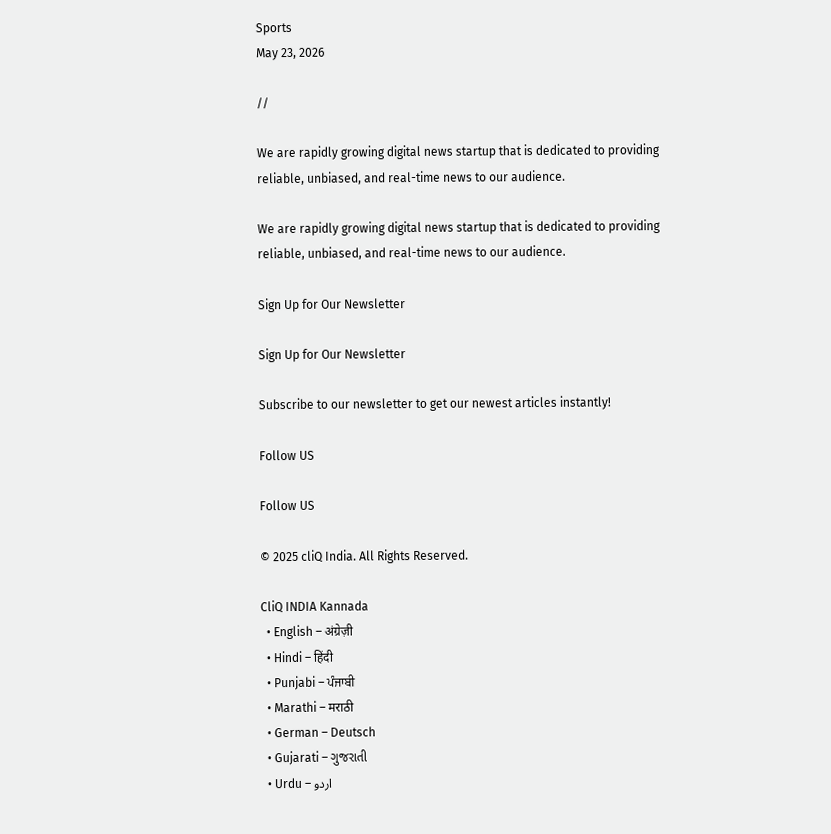Sports
May 23, 2026

//

We are rapidly growing digital news startup that is dedicated to providing reliable, unbiased, and real-time news to our audience.

We are rapidly growing digital news startup that is dedicated to providing reliable, unbiased, and real-time news to our audience.

Sign Up for Our Newsletter

Sign Up for Our Newsletter

Subscribe to our newsletter to get our newest articles instantly!

Follow US

Follow US

© 2025 cliQ India. All Rights Reserved.

CliQ INDIA Kannada
  • English – अंग्रेज़ी
  • Hindi – हिंदी
  • Punjabi – ਪੰਜਾਬੀ
  • Marathi – मराठी
  • German – Deutsch
  • Gujarati – ગુજરાતી
  • Urdu – اردو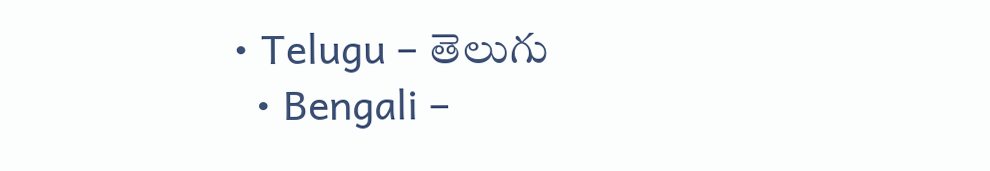• Telugu – తెలుగు
  • Bengali –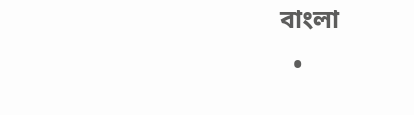বাংলা
  •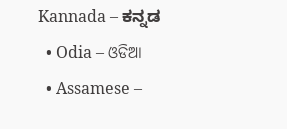Kannada – ಕನ್ನಡ
  • Odia – ଓଡିଆ
  • Assamese –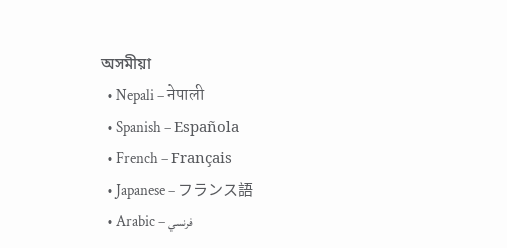অসমীয়া
  • Nepali – नेपाली
  • Spanish – Española
  • French – Français
  • Japanese – フランス語
  • Arabic – فرنسي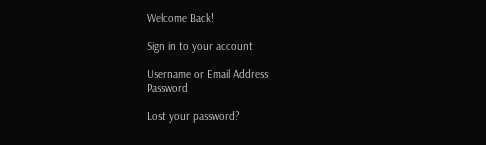Welcome Back!

Sign in to your account

Username or Email Address
Password

Lost your password?